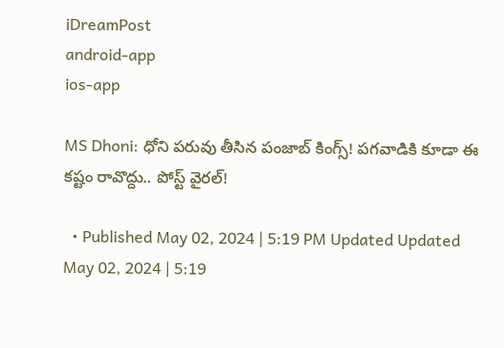iDreamPost
android-app
ios-app

MS Dhoni: ధోని పరువు తీసిన పంజాబ్‌ కింగ్స్‌! పగవాడికి కూడా ఈ కష్టం రావొద్దు.. పోస్ట్ వైరల్!

  • Published May 02, 2024 | 5:19 PM Updated Updated May 02, 2024 | 5:19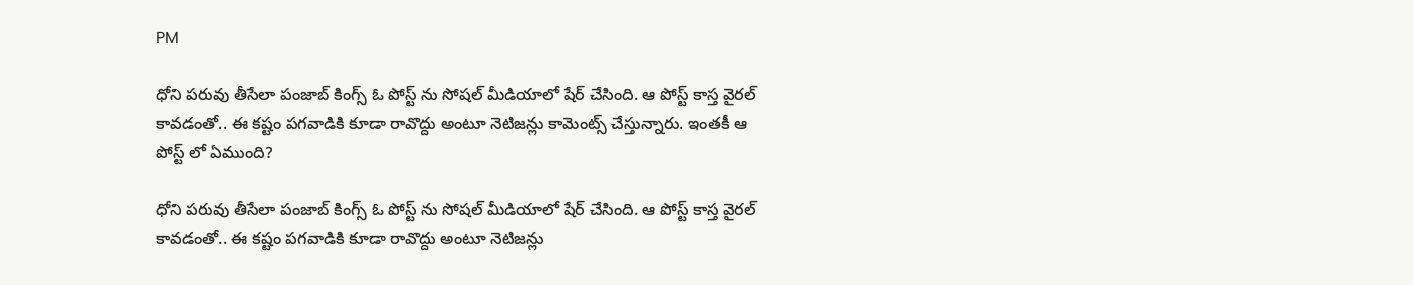PM

ధోని పరువు తీసేలా పంజాబ్ కింగ్స్ ఓ పోస్ట్ ను సోషల్ మీడియాలో షేర్ చేసింది. ఆ పోస్ట్ కాస్త వైరల్ కావడంతో.. ఈ కష్టం పగవాడికి కూడా రావొద్దు అంటూ నెటిజన్లు కామెంట్స్ చేస్తున్నారు. ఇంతకీ ఆ పోస్ట్ లో ఏముంది?

ధోని పరువు తీసేలా పంజాబ్ కింగ్స్ ఓ పోస్ట్ ను సోషల్ మీడియాలో షేర్ చేసింది. ఆ పోస్ట్ కాస్త వైరల్ కావడంతో.. ఈ కష్టం పగవాడికి కూడా రావొద్దు అంటూ నెటిజన్లు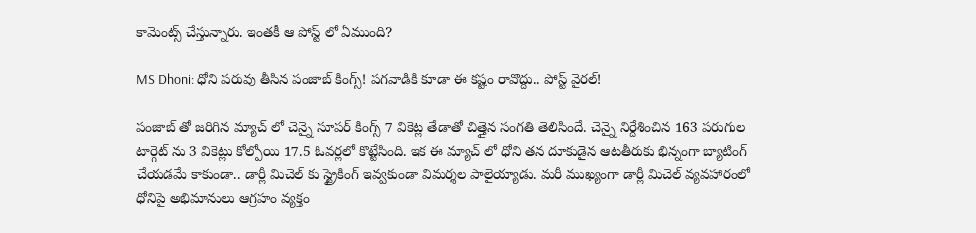కామెంట్స్ చేస్తున్నారు. ఇంతకీ ఆ పోస్ట్ లో ఏముంది?

MS Dhoni: ధోని పరువు తీసిన పంజాబ్‌ కింగ్స్‌! పగవాడికి కూడా ఈ కష్టం రావొద్దు.. పోస్ట్ వైరల్!

పంజాబ్ తో జరిగిన మ్యాచ్ లో చెన్నై సూపర్ కింగ్స్ 7 వికెట్ల తేడాతో చిత్తైన సంగతి తెలిసిందే. చెన్నై నిర్దేశించిన 163 పరుగుల టార్గెట్ ను 3 వికెట్లు కోల్పోయి 17.5 ఓవర్లలో కొట్టేసింది. ఇక ఈ మ్యాచ్ లో ధోని తన దూకుడైన ఆటతీరుకు భిన్నంగా బ్యాటింగ్ చేయడమే కాకుండా.. డార్లీ మిచెల్ కు స్ట్రైకింగ్ ఇవ్వకుండా విమర్శల పాలైయ్యాడు. మరీ ముఖ్యంగా డార్లీ మిచెల్ వ్యవహారంలో ధోనిపై అభిమానులు ఆగ్రహం వ్యక్తం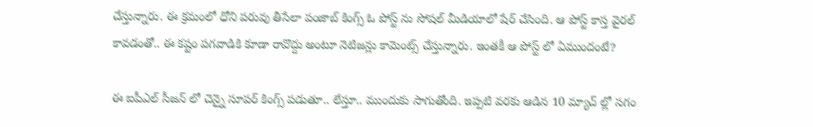చేస్తున్నారు. ఈ క్రమంలో ధోని పరువు తీసేలా పంజాబ్ కింగ్స్ ఓ పోస్ట్ ను సోషల్ మీడియాలో షేర్ చేసింది. ఆ పోస్ట్ కాస్త వైరల్ కావడంతో.. ఈ కష్టం పగవాడికి కూడా రావొద్దు అంటూ నెటిజన్లు కామెంట్స్ చేస్తున్నారు. ఇంతకీ ఆ పోస్ట్ లో ఏముందంటే?

ఈ ఐపీఎల్ సీజన్ లో చెన్నై సూపర్ కింగ్స్ పడుతూ.. లేస్తూ.. ముందుకు సాగుతోంది. ఇప్పటి వరకు ఆడిన 10 మ్యాచ్ ల్లో సగం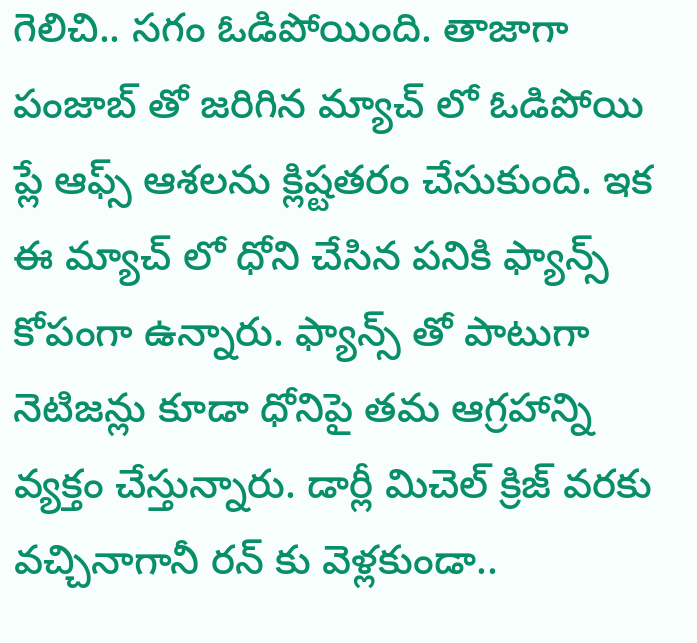గెలిచి.. సగం ఓడిపోయింది. తాజాగా పంజాబ్ తో జరిగిన మ్యాచ్ లో ఓడిపోయి ప్లే ఆఫ్స్ ఆశలను క్లిష్టతరం చేసుకుంది. ఇక ఈ మ్యాచ్ లో ధోని చేసిన పనికి ఫ్యాన్స్ కోపంగా ఉన్నారు. ఫ్యాన్స్ తో పాటుగా నెటిజన్లు కూడా ధోనిపై తమ ఆగ్రహాన్ని వ్యక్తం చేస్తున్నారు. డార్లీ మిచెల్ క్రిజ్ వరకు వచ్చినాగానీ రన్ కు వెళ్లకుండా..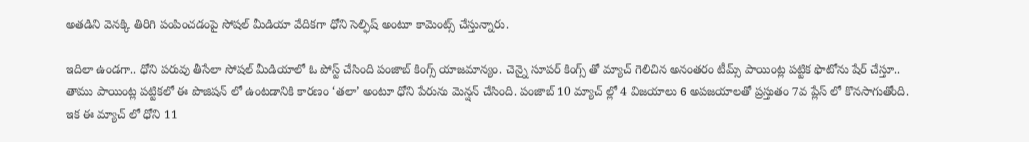అతడిని వెనక్కి తిరిగి పంపించడంపై సోషల్ మీడియా వేదికగా ధోని సెల్ఫిష్ అంటూ కామెంట్స్ చేస్తున్నారు.

ఇదిలా ఉండగా.. ధోని పరువు తీసేలా సోషల్ మీడియాలో ఓ పోస్ట్ చేసింది పంజాబ్ కింగ్స్ యాజమాన్యం. చెన్నై సూపర్ కింగ్స్ తో మ్యాచ్ గెలిచిన అనంతరం టీమ్స్ పాయింట్ల పట్టిక ఫొటోను షేర్ చేస్తూ.. తాము పాయింట్ల పట్టికలో ఈ పొజిషన్ లో ఉంటడానికి కారణం ‘తలా’ అంటూ ధోని పేరును మెన్షన్ చేసింది. పంజాబ్ 10 మ్యాచ్ ల్లో 4 విజయాలు 6 అపజయాలతో ప్రస్తుతం 7వ ప్లేస్ లో కొనసాగుతోంది. ఇక ఈ మ్యాచ్ లో ధోని 11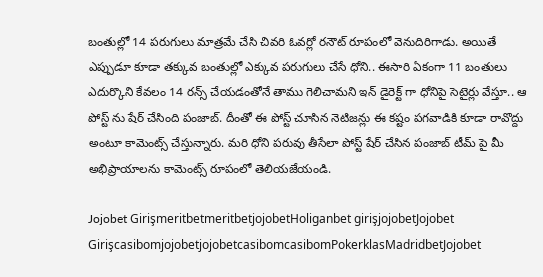బంతుల్లో 14 పరుగులు మాత్రమే చేసి చివరి ఓవర్లో రనౌట్ రూపంలో వెనుదిరిగాడు. అయితే ఎప్పుడూ కూడా తక్కువ బంతుల్లో ఎక్కువ పరుగులు చేసే ధోని.. ఈసారి ఏకంగా 11 బంతులు ఎదుర్కొని కేవలం 14 రన్స్ చేయడంతోనే తాము గెలిచామని ఇన్ డైరెక్ట్ గా ధోనిపై సెటైర్లు వేస్తూ.. ఆ పోస్ట్ ను షేర్ చేసింది పంజాబ్. దీంతో ఈ పోస్ట్ చూసిన నెటిజన్లు ఈ కష్టం పగవాడికి కూడా రావొద్దు అంటూ కామెంట్స్ చేస్తున్నారు. మరి ధోని పరువు తీసేలా పోస్ట్ షేర్ చేసిన పంజాబ్ టీమ్ పై మీ అభిప్రాయాలను కామెంట్స్ రూపంలో తెలియజేయండి.

Jojobet GirişmeritbetmeritbetjojobetHoliganbet girişjojobetJojobet GirişcasibomjojobetjojobetcasibomcasibomPokerklasMadridbetJojobet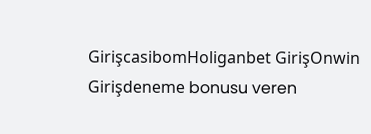GirişcasibomHoliganbet GirişOnwin Girişdeneme bonusu veren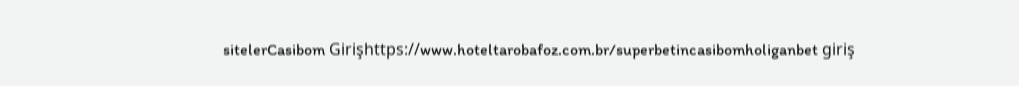sitelerCasibom Girişhttps://www.hoteltarobafoz.com.br/superbetincasibomholiganbet giriş